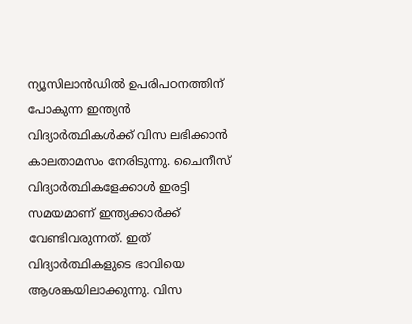ന്യൂസിലാന്‍ഡില്‍ ഉപരിപഠനത്തിന് പോകുന്ന ഇന്ത്യന്‍ വിദ്യാര്‍ത്ഥികള്‍ക്ക് വിസ ലഭിക്കാന്‍ കാലതാമസം നേരിടുന്നു. ചൈനീസ് വിദ്യാര്‍ത്ഥികളേക്കാള്‍ ഇരട്ടി സമയമാണ് ഇന്ത്യക്കാര്‍ക്ക് വേണ്ടിവരുന്നത്. ഇത് വിദ്യാര്‍ത്ഥികളുടെ ഭാവിയെ ആശങ്കയിലാക്കുന്നു. വിസ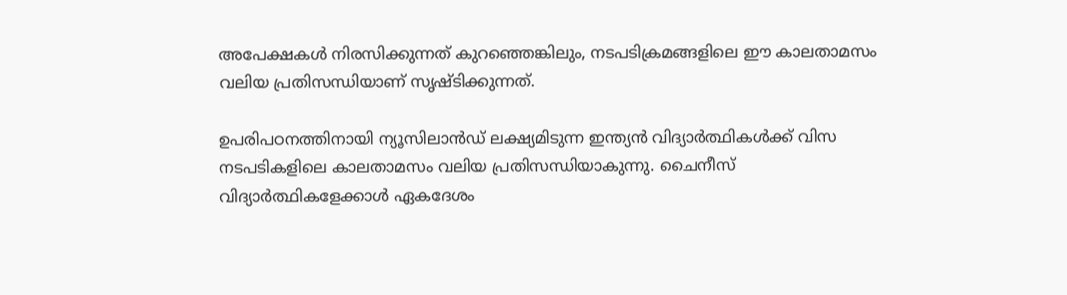അപേക്ഷകള്‍ നിരസിക്കുന്നത് കുറഞ്ഞെങ്കിലും, നടപടിക്രമങ്ങളിലെ ഈ കാലതാമസം വലിയ പ്രതിസന്ധിയാണ് സൃഷ്ടിക്കുന്നത്.

ഉപരിപഠനത്തിനായി ന്യൂസിലാന്‍ഡ് ലക്ഷ്യമിടുന്ന ഇന്ത്യന്‍ വിദ്യാര്‍ത്ഥികള്‍ക്ക് വിസ നടപടികളിലെ കാലതാമസം വലിയ പ്രതിസന്ധിയാകുന്നു. ചൈനീസ് വിദ്യാര്‍ത്ഥികളേക്കാള്‍ ഏകദേശം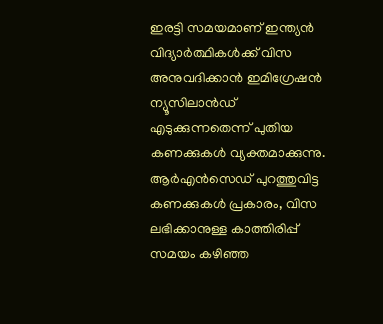ഇരട്ടി സമയമാണ് ഇന്ത്യന്‍ വിദ്യാര്‍ത്ഥികള്‍ക്ക് വിസ അനുവദിക്കാന്‍ ഇമിഗ്രേഷന്‍ ന്യൂസിലാന്‍ഡ് എടുക്കുന്നതെന്ന് പുതിയ കണക്കുകള്‍ വ്യക്തമാക്കുന്നു. ആര്‍എന്‍സെഡ് പുറത്തുവിട്ട കണക്കുകള്‍ പ്രകാരം, വിസ ലഭിക്കാനുള്ള കാത്തിരിപ്പ് സമയം കഴിഞ്ഞ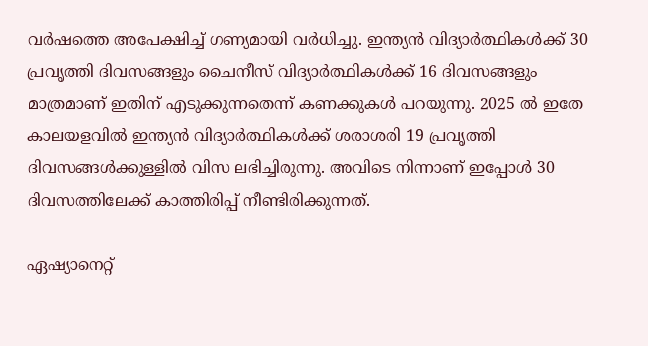വര്‍ഷത്തെ അപേക്ഷിച്ച് ഗണ്യമായി വര്‍ധിച്ചു. ഇന്ത്യന്‍ വിദ്യാര്‍ത്ഥികള്‍ക്ക് 30 പ്രവൃത്തി ദിവസങ്ങളും ചൈനീസ് വിദ്യാര്‍ത്ഥികള്‍ക്ക് 16 ദിവസങ്ങളും മാത്രമാണ് ഇതിന് എടുക്കുന്നതെന്ന് കണക്കുകൾ പറയുന്നു. 2025 ല്‍ ഇതേ കാലയളവില്‍ ഇന്ത്യന്‍ വിദ്യാര്‍ത്ഥികള്‍ക്ക് ശരാശരി 19 പ്രവൃത്തി ദിവസങ്ങള്‍ക്കുള്ളില്‍ വിസ ലഭിച്ചിരുന്നു. അവിടെ നിന്നാണ് ഇപ്പോള്‍ 30 ദിവസത്തിലേക്ക് കാത്തിരിപ്പ് നീണ്ടിരിക്കുന്നത്.

ഏഷ്യാനെറ്റ്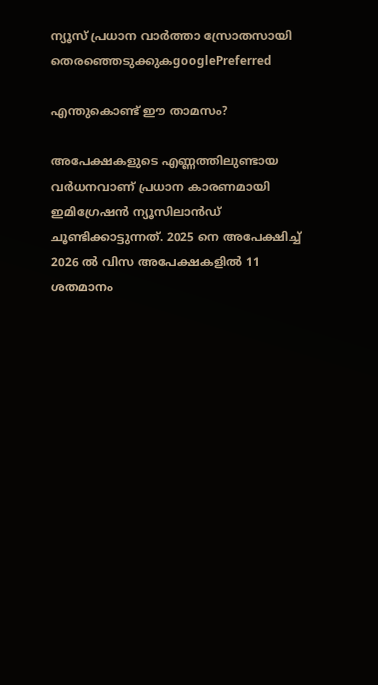ന്യൂസ് പ്രധാന വാർത്താ സ്രോതസായി തെരഞ്ഞെടുക്കുകgooglePreferred

എന്തുകൊണ്ട് ഈ താമസം?

അപേക്ഷകളുടെ എണ്ണത്തിലുണ്ടായ വര്‍ധനവാണ് പ്രധാന കാരണമായി ഇമിഗ്രേഷന്‍ ന്യൂസിലാന്‍ഡ് ചൂണ്ടിക്കാട്ടുന്നത്. 2025 നെ അപേക്ഷിച്ച് 2026 ല്‍ വിസ അപേക്ഷകളില്‍ 11 ശതമാനം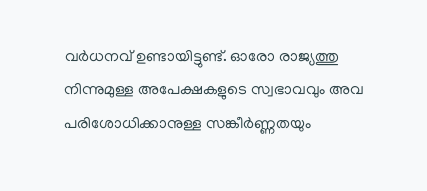വര്‍ധനവ് ഉണ്ടായിട്ടുണ്ട്. ഓരോ രാജ്യത്തു നിന്നുമുള്ള അപേക്ഷകളുടെ സ്വഭാവവും അവ പരിശോധിക്കാനുള്ള സങ്കീര്‍ണ്ണതയും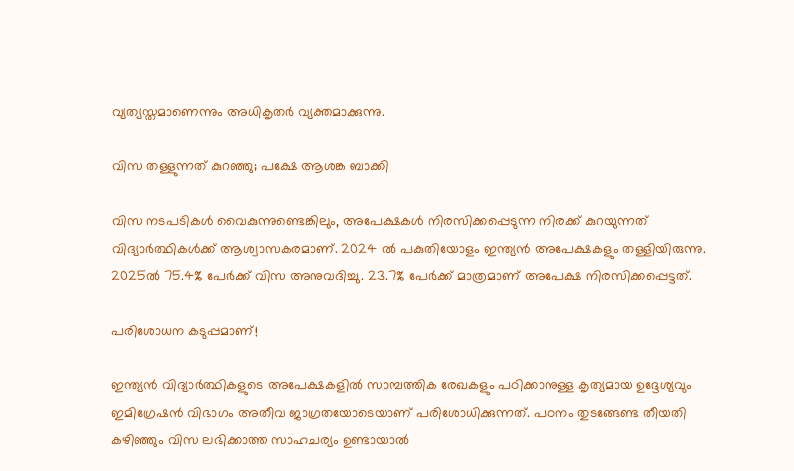വ്യത്യസ്തമാണെന്നും അധികൃതര്‍ വ്യക്തമാക്കുന്നു.

വിസ തള്ളുന്നത് കുറഞ്ഞു; പക്ഷേ ആശങ്ക ബാക്കി

വിസ നടപടികള്‍ വൈകുന്നുണ്ടെങ്കിലും, അപേക്ഷകള്‍ നിരസിക്കപ്പെടുന്ന നിരക്ക് കുറയുന്നത് വിദ്യാര്‍ത്ഥികള്‍ക്ക് ആശ്വാസകരമാണ്. 2024 ല്‍ പകുതിയോളം ഇന്ത്യന്‍ അപേക്ഷകളും തള്ളിയിരുന്നു. 2025ല്‍ 75.4% പേര്‍ക്ക് വിസ അനുവദിച്ചു. 23.7% പേര്‍ക്ക് മാത്രമാണ് അപേക്ഷ നിരസിക്കപ്പെട്ടത്.

പരിശോധന കടുപ്പമാണ്!

ഇന്ത്യന്‍ വിദ്യാര്‍ത്ഥികളുടെ അപേക്ഷകളില്‍ സാമ്പത്തിക രേഖകളും പഠിക്കാനുള്ള കൃത്യമായ ഉദ്ദേശ്യവും ഇമിഗ്രേഷന്‍ വിഭാഗം അതീവ ജാഗ്രതയോടെയാണ് പരിശോധിക്കുന്നത്. പഠനം തുടങ്ങേണ്ട തീയതി കഴിഞ്ഞും വിസ ലഭിക്കാത്ത സാഹചര്യം ഉണ്ടായാല്‍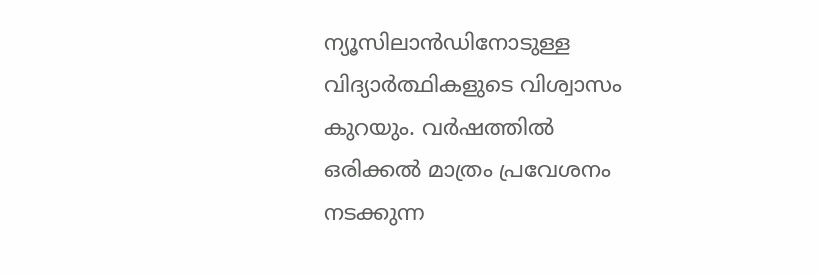ന്യൂസിലാന്‍ഡിനോടുള്ള വിദ്യാര്‍ത്ഥികളുടെ വിശ്വാസം കുറയും. വര്‍ഷത്തില്‍ ഒരിക്കല്‍ മാത്രം പ്രവേശനം നടക്കുന്ന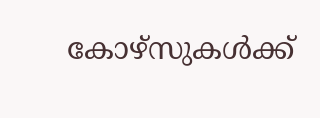കോഴ്‌സുകള്‍ക്ക്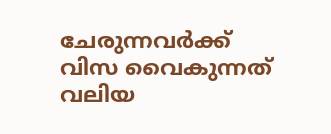ചേരുന്നവര്‍ക്ക് വിസ വൈകുന്നത് വലിയ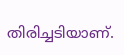തിരിച്ചടിയാണ്.